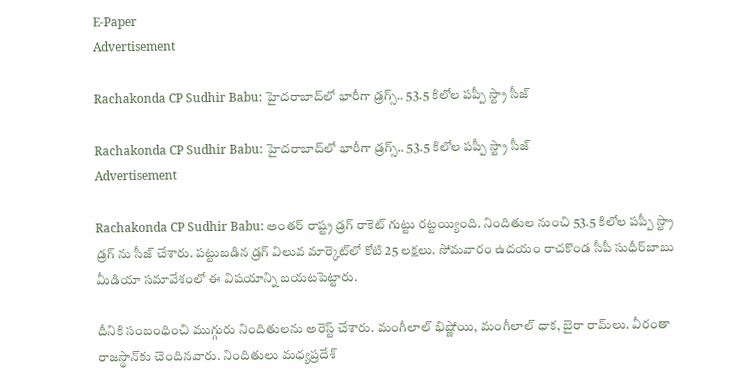E-Paper
Advertisement

Rachakonda CP Sudhir Babu: హైదరాబాద్‌లో భారీగా డ్రగ్స్.. 53.5 కిలోల పప్పీ స్ట్రా సీజ్

Rachakonda CP Sudhir Babu: హైదరాబాద్‌లో భారీగా డ్రగ్స్.. 53.5 కిలోల పప్పీ స్ట్రా సీజ్
Advertisement

Rachakonda CP Sudhir Babu: అంతర్ రాష్ట్ర డ్రగ్ రాకెట్ గుట్టు రట్టయ్యింది. నిందితుల నుంచి 53.5 కిలోల పప్పీ స్ట్రా డ్రగ్ ను సీజ్ చేశారు. పట్టుబడిన డ్రగ్ విలువ మార్కెట్‌లో కోటి 25 లక్షలు. సోమవారం ఉదయం రాచకొండ సీపీ సుధీర్‌బాబు మీడియా సమావేశంలో ఈ విషయాన్ని బయటపెట్టారు.

దీనికి సంబంధించి ముగ్గురు నిందితులను అరెస్ట్ చేశారు. మంగీలాల్ భిష్ణోయి, మంగీలాల్ ధాక, బైరా రామ్‌లు. వీరంతా రాజస్థాన్‌కు చెందినవారు. నిందితులు మధ్యప్రదేశ్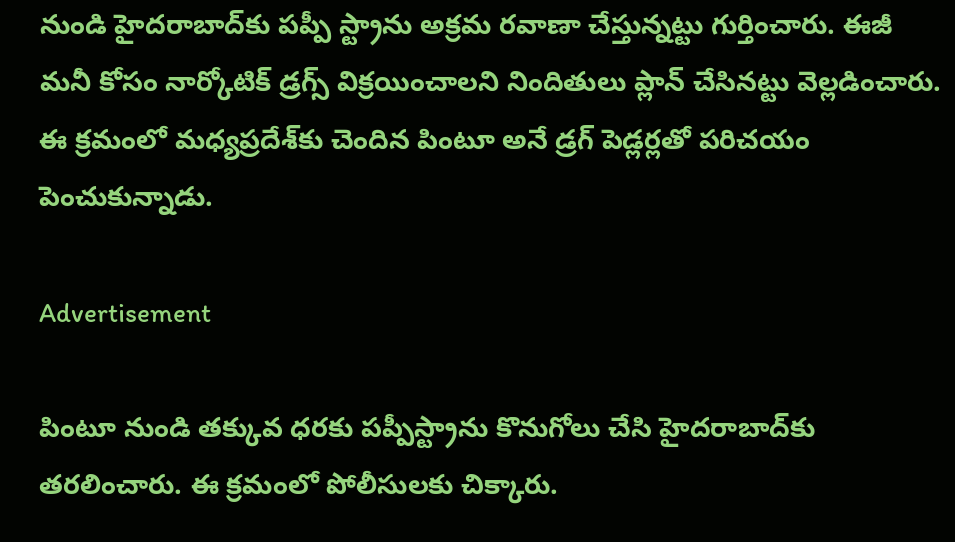నుండి హైదరాబాద్‌కు పప్పీ స్ట్రాను అక్రమ రవాణా చేస్తున్నట్టు గుర్తించారు. ఈజీ మనీ కోసం నార్కోటిక్ డ్రగ్స్ విక్రయించాలని నిందితులు ప్లాన్ చేసినట్టు వెల్లడించారు. ఈ క్రమంలో మధ్యప్రదేశ్‌కు చెందిన పింటూ అనే డ్రగ్ పెడ్లర్లతో పరిచయం పెంచుకున్నాడు.

Advertisement

పింటూ నుండి తక్కువ ధరకు పప్పీస్ట్రాను కొనుగోలు చేసి హైదరాబాద్‌కు తరలించారు. ఈ క్రమంలో పోలీసులకు చిక్కారు.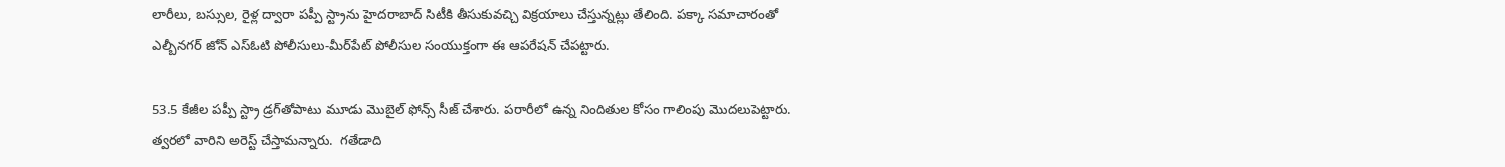లారీలు, బస్సుల, రైళ్ల ద్వారా పప్పీ స్ట్రాను హైదరాబాద్ సిటీకి తీసుకువచ్చి విక్రయాలు చేస్తున్నట్లు తేలింది. పక్కా సమాచారంతో ఎల్బీనగర్ జోన్ ఎస్ఓటి పోలీసులు-మీర్‌పేట్ పోలీసుల సంయుక్తంగా ఈ ఆపరేషన్ చేపట్టారు.

53.5 కేజీల పప్పీ స్ట్రా డ్రగ్‌తోపాటు మూడు మొబైల్ ఫోన్స్ సీజ్ చేశారు. పరారీలో ఉన్న నిందితుల కోసం గాలింపు మొదలుపెట్టారు. త్వరలో వారిని అరెస్ట్ చేస్తామన్నారు.  గతేడాది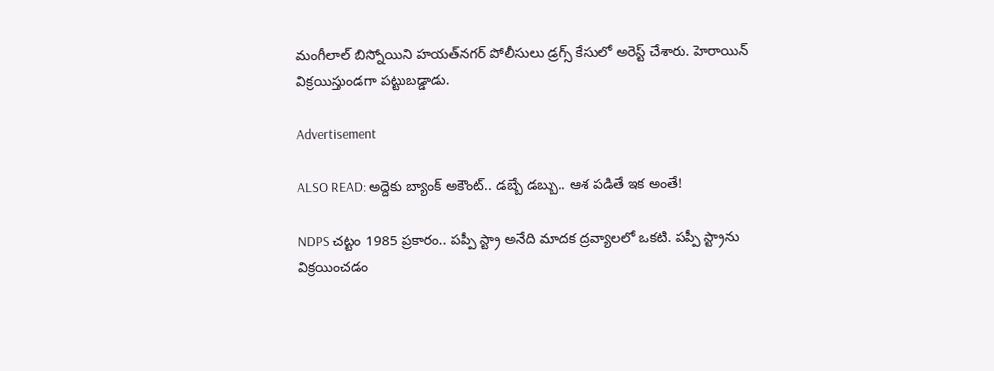మంగీలాల్ బిస్నోయిని హయత్‌నగర్ పోలీసులు డ్రగ్స్ కేసులో అరెస్ట్ చేశారు. హెరాయిన్ విక్రయిస్తుండగా పట్టుబడ్డాడు.

Advertisement

ALSO READ: అద్దెకు బ్యాంక్ అకౌంట్.. డబ్బే డబ్బు.. ఆశ పడితే ఇక అంతే!

NDPS చట్టం 1985 ప్రకారం.. పప్పీ స్ట్రా అనేది మాదక ద్రవ్యాలలో ఒకటి. పప్పీ స్ట్రాను విక్రయించడం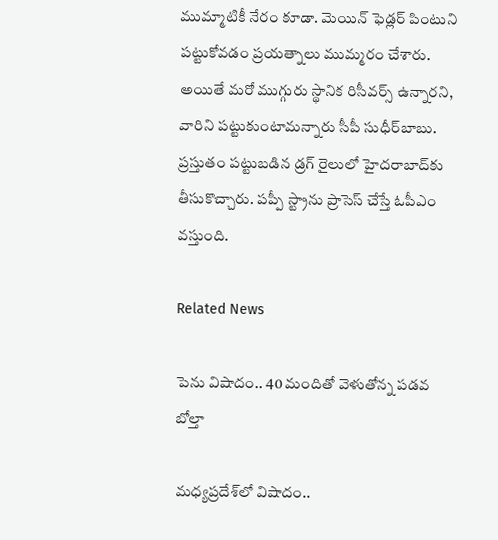ముమ్మాటికీ నేరం కూడా. మెయిన్ ఫెడ్లర్ పింటుని పట్టుకోవడం ప్రయత్నాలు ముమ్మరం చేశారు. అయితే మరో ముగ్గురు స్థానిక రిసీవర్స్ ఉన్నారని, వారిని పట్టుకుంటామన్నారు సీపీ సుధీర్‌బాబు. ప్రస్తుతం పట్టుబడిన డ్రగ్‌ రైలులో హైదరాబాద్‌కు తీసుకొచ్చారు. పప్పీ స్ట్రా‌ను ప్రాసెస్ చేస్తే ఓపీఎం వస్తుంది.

Related News

పెను విషాదం.. 40 మందితో వెళుతోన్న ప‌డ‌వ బోల్తా

మధ్యప్రదేశ్‌లో విషాదం..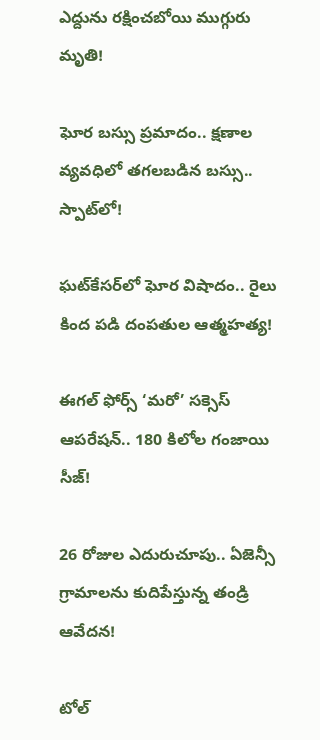ఎద్దును రక్షించబోయి ముగ్గురు మృతి!

ఘోర బస్సు ప్రమాదం.. క్షణాల వ్యవధిలో తగలబడిన బస్సు.. స్పాట్‌లో!

ఘట్‌కేసర్‌లో ఘోర విషాదం.. రైలు కింద పడి దంపతుల ఆత్మహత్య!

ఈగల్ ఫోర్స్ ‘మరో’ సక్సెస్ ఆపరేషన్.. 180 కిలోల గంజాయి సీజ్!

26 రోజుల ఎదురుచూపు.. ఏజెన్సీ గ్రామాలను కుదిపేస్తున్న తండ్రి ఆవేదన!

టోల్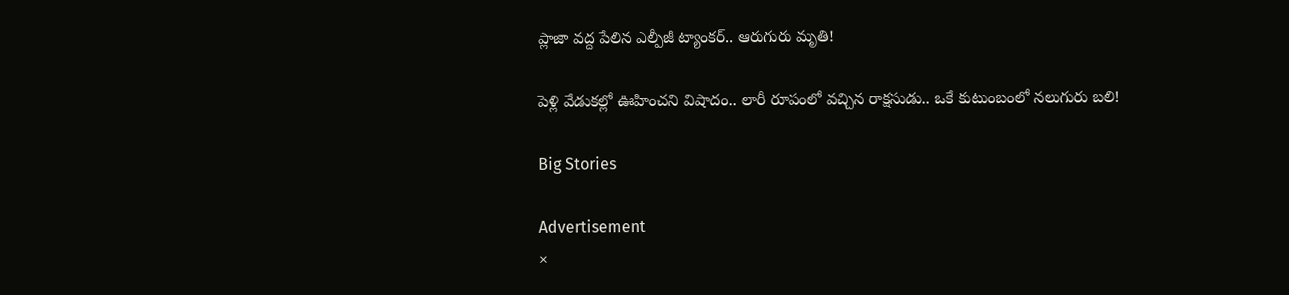ప్లాజా వద్ద పేలిన ఎల్పీజీ ట్యాంకర్.. ఆరుగురు మృతి!

పెళ్లి వేడుకల్లో ఊహించని విషాదం.. లారీ రూపంలో వచ్చిన రాక్షసుడు.. ఒకే కుటుంబంలో నలుగురు బలి!

Big Stories

Advertisement
×